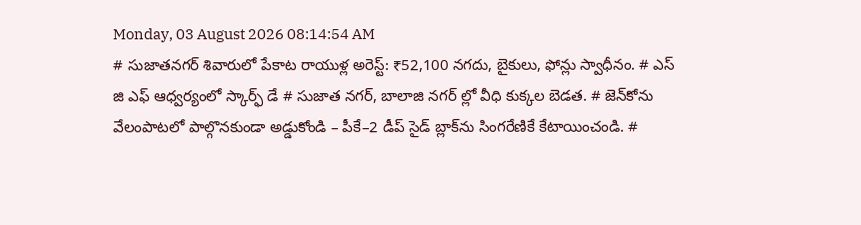Monday, 03 August 2026 08:14:54 AM
# సుజాతనగర్ శివారులో పేకాట రాయుళ్ల అరెస్ట్: ₹52,100 నగదు, బైకులు, ఫోన్లు స్వాధీనం. # ఎస్ జి ఎఫ్ ఆధ్వర్యంలో స్కార్ఫ్ డే # సుజాత నగర్, బాలాజి నగర్ ల్లో వీధి కుక్కల బెడత. # జెన్‌కోను వేలంపాటలో పాల్గొనకుండా అడ్డుకోండి – పీకే–2 డీప్ సైడ్ బ్లాక్‌ను సింగరేణికే కేటాయించండి. #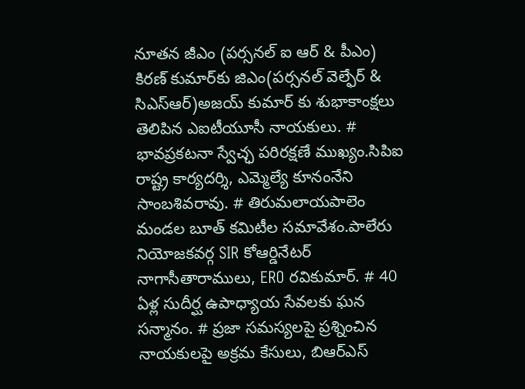నూతన జీఎం (పర్సనల్ ఐ ఆర్ & పీఎం) కిరణ్ కుమార్‌కు జిఎం(పర్సనల్ వెల్ఫేర్ & సిఎస్ఆర్)అజయ్ కుమార్ కు శుభాకాంక్షలు తెలిపిన ఎఐటీయూసీ నాయకులు. # భావప్రకటనా స్వేచ్ఛ పరిరక్షణే ముఖ్యం.సిపిఐ రాష్ట్ర కార్యదర్శి, ఎమ్మెల్యే కూనంనేని సాంబశివరావు. # తిరుమలాయపాలెం మండల బూత్ కమిటీల సమావేశం.పాలేరు నియోజకవర్గ SIR కోఆర్డినేటర్ నాగాసీతారాములు, ERO రవికుమార్. # 40 ఏళ్ల సుదీర్ఘ ఉపాధ్యాయ సేవలకు ఘన సన్మానం. # ప్రజా సమస్యలపై ప్రశ్నించిన నాయకులపై అక్రమ కేసులు, బిఆర్ఎస్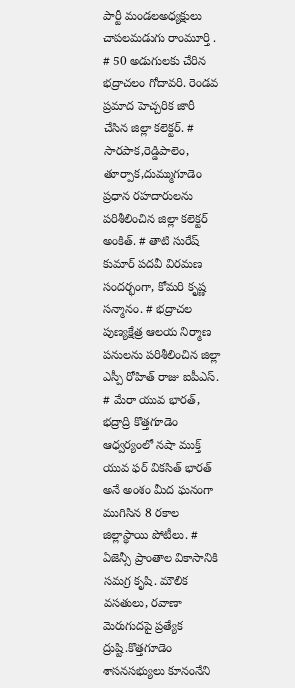పార్టీ మండలఅధ్యక్షులు చాపలమడుగు రాంమూర్తి . # 50 అడుగులకు చేరిన భద్రాచలం గోదావరి. రెండవ ప్రమాద హెచ్చరిక జారీ చేసిన జిల్లా కలెక్టర్. # సారపాక,రెడ్డిపాలెం, తూర్పాక,దుమ్ముగూడెం ప్రధాన రహదారులను పరిశీలించిన జిల్లా కలెక్టర్ అంకిత్. # తాటి సురేష్ కుమార్ పదవీ విరమణ సందర్భంగా, కోమరి కృష్ణ సన్మానం. # భద్రాచల పుణ్యక్షేత్ర ఆలయ నిర్మాణ పనులను పరిశీలించిన జిల్లా ఎస్పీ రోహిత్ రాజు ఐపీఎస్. # మేరా యువ భారత్, భద్రాద్రి కొత్తగూడెం ఆధ్వర్యంలో నషా ముక్త్ యువ ఫర్ వికసిత్ భారత్ అనే అంశం మీద ఘనంగా ముగిసిన 8 రకాల జిల్లాస్థాయి పోటీలు. # ఏజెన్సీ ప్రాంతాల వికాసానికి సమగ్ర కృషి. మౌలిక వసతులు, రవాణా మెరుగుదపై ప్రత్యేక ద్రుష్టి.కొత్తగూడెం శాసనసభ్యులు కూనంనేని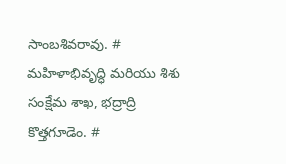సాంబశివరావు. # మహిళాభివృద్ధి మరియు శిశు సంక్షేమ శాఖ, భద్రాద్రి కొత్తగూడెం. #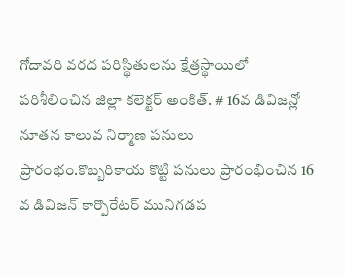గోదావరి వరద పరిస్థితులను క్షేత్రస్థాయిలో పరిశీలించిన జిల్లా కలెక్టర్ అంకిత్. # 16వ డివిజన్లో నూతన కాలువ నిర్మాణ పనులు ప్రారంభం.కొబ్బరికాయ కొట్టి పనులు ప్రారంభించిన 16 వ డివిజన్ కార్పొరేటర్ మునిగడప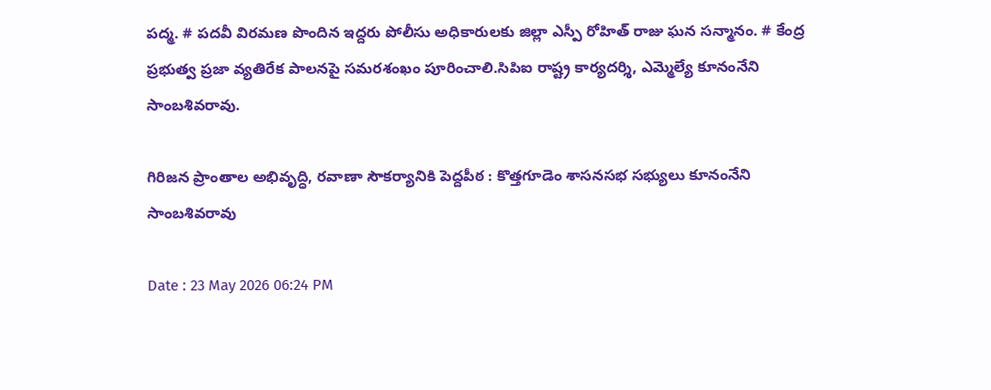పద్మ. # పదవీ విరమణ పొందిన ఇద్దరు పోలీసు అధికారులకు జిల్లా ఎస్పీ రోహిత్ రాజు ఘన సన్మానం. # కేంద్ర ప్రభుత్వ ప్రజా వ్యతిరేక పాలనపై సమరశంఖం పూరించాలి.సిపిఐ రాష్ట్ర కార్యదర్శి, ఎమ్మెల్యే కూనంనేని సాంబశివరావు.

గిరిజన ప్రాంతాల అభివృద్ధి, రవాణా సౌకర్యానికి పెద్దపీఠ : కొత్తగూడెం శాసనసభ సభ్యులు కూనంనేని సాంబశివరావు

Date : 23 May 2026 06:24 PM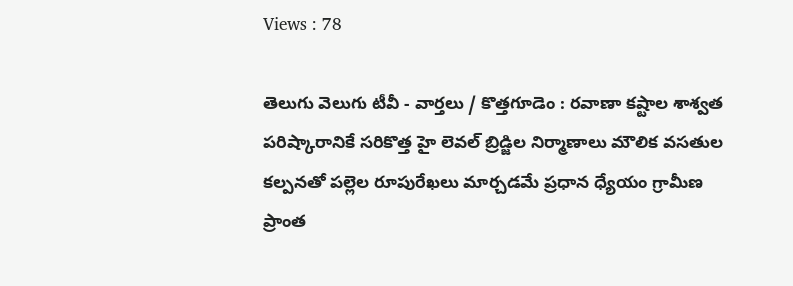Views : 78

తెలుగు వెలుగు టీవీ - వార్తలు / కొత్తగూడెం : రవాణా కష్టాల శాశ్వత పరిష్కారానికే సరికొత్త హై లెవల్ బ్రిడ్జిల నిర్మాణాలు మౌలిక వసతుల కల్పనతో పల్లెల రూపురేఖలు మార్చడమే ప్రధాన ధ్యేయం గ్రామీణ ప్రాంత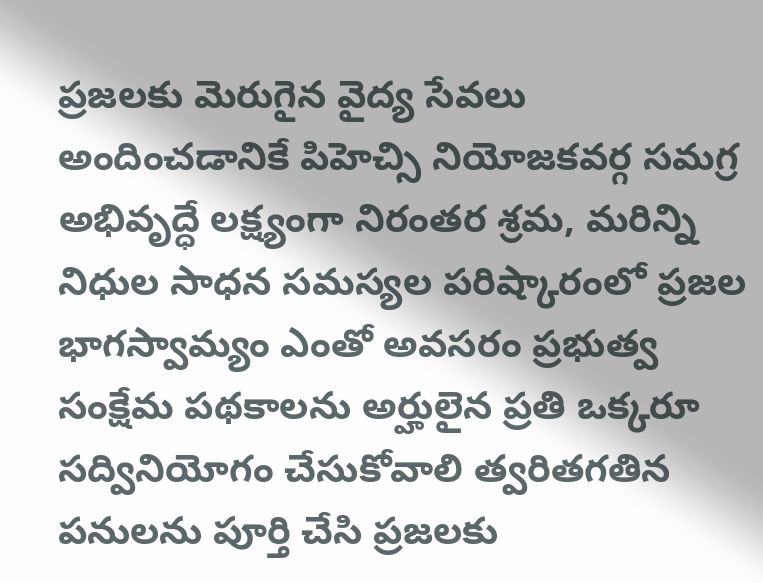ప్రజలకు మెరుగైన వైద్య సేవలు అందించడానికే పిహెచ్సి నియోజకవర్గ సమగ్ర అభివృద్ధే లక్ష్యంగా నిరంతర శ్రమ, మరిన్ని నిధుల సాధన సమస్యల పరిష్కారంలో ప్రజల భాగస్వామ్యం ఎంతో అవసరం ప్రభుత్వ సంక్షేమ పథకాలను అర్హులైన ప్రతి ఒక్కరూ సద్వినియోగం చేసుకోవాలి త్వరితగతిన పనులను పూర్తి చేసి ప్రజలకు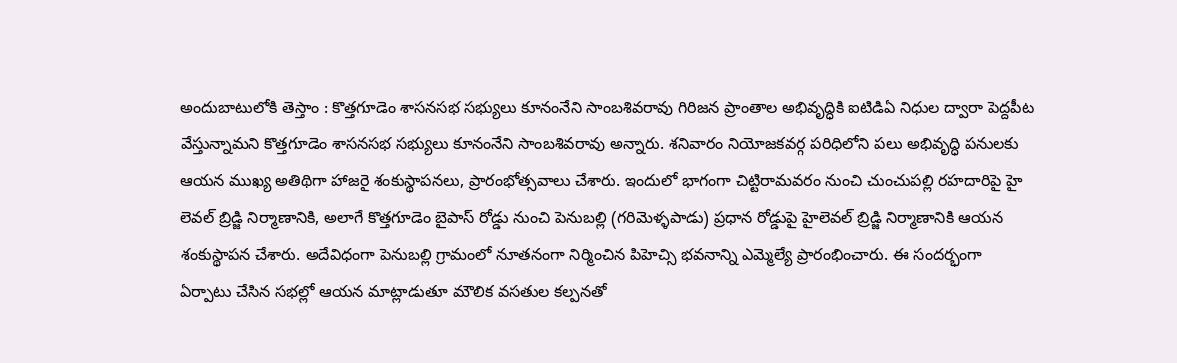అందుబాటులోకి తెస్తాం : కొత్తగూడెం శాసనసభ సభ్యులు కూనంనేని సాంబశివరావు గిరిజన ప్రాంతాల అభివృద్ధికి ఐటిడిఏ నిధుల ద్వారా పెద్దపీట వేస్తున్నామని కొత్తగూడెం శాసనసభ సభ్యులు కూనంనేని సాంబశివరావు అన్నారు. శనివారం నియోజకవర్గ పరిధిలోని పలు అభివృద్ధి పనులకు ఆయన ముఖ్య అతిథిగా హాజరై శంకుస్థాపనలు, ప్రారంభోత్సవాలు చేశారు. ఇందులో భాగంగా చిట్టిరామవరం నుంచి చుంచుపల్లి రహదారిపై హై లెవల్ బ్రిడ్జి నిర్మాణానికి, అలాగే కొత్తగూడెం బైపాస్ రోడ్డు నుంచి పెనుబల్లి (గరిమెళ్ళపాడు) ప్రధాన రోడ్డుపై హైలెవల్ బ్రిడ్జి నిర్మాణానికి ఆయన శంకుస్థాపన చేశారు. అదేవిధంగా పెనుబల్లి గ్రామంలో నూతనంగా నిర్మించిన పిహెచ్సి భవనాన్ని ఎమ్మెల్యే ప్రారంభించారు. ఈ సందర్భంగా ఏర్పాటు చేసిన సభల్లో ఆయన మాట్లాడుతూ మౌలిక వసతుల కల్పనతో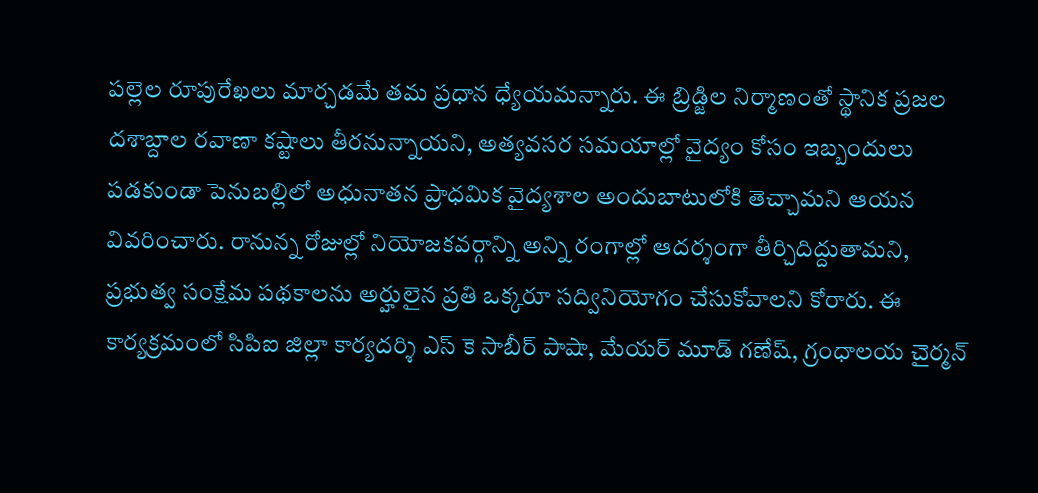పల్లెల రూపురేఖలు మార్చడమే తమ ప్రధాన ధ్యేయమన్నారు. ఈ బ్రిడ్జిల నిర్మాణంతో స్థానిక ప్రజల దశాబ్దాల రవాణా కష్టాలు తీరనున్నాయని, అత్యవసర సమయాల్లో వైద్యం కోసం ఇబ్బందులు పడకుండా పెనుబల్లిలో అధునాతన ప్రాధమిక వైద్యశాల అందుబాటులోకి తెచ్చామని ఆయన వివరించారు. రానున్న రోజుల్లో నియోజకవర్గాన్ని అన్ని రంగాల్లో ఆదర్శంగా తీర్చిదిద్దుతామని, ప్రభుత్వ సంక్షేమ పథకాలను అర్హులైన ప్రతి ఒక్కరూ సద్వినియోగం చేసుకోవాలని కోరారు. ఈ కార్యక్రమంలో సిపిఐ జిల్లా కార్యదర్శి ఎస్ కె సాబీర్ పాషా, మేయర్ మూడ్ గణేష్, గ్రంధాలయ చైర్మన్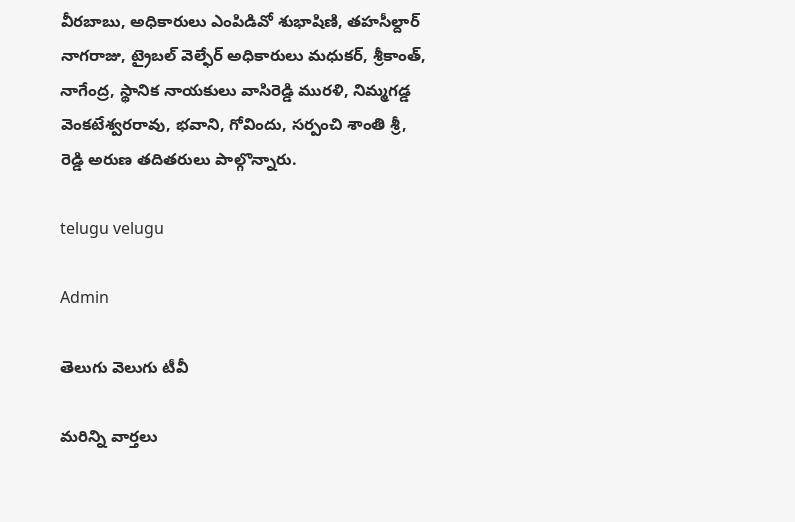వీరబాబు, అధికారులు ఎంపిడివో శుభాషిణి, తహసీల్దార్ నాగరాజు, ట్రైబల్ వెల్ఫేర్ అధికారులు మధుకర్, శ్రీకాంత్, నాగేంద్ర, స్థానిక నాయకులు వాసిరెడ్డి మురళి, నిమ్మగడ్డ వెంకటేశ్వరరావు, భవాని, గోవిందు, సర్పంచి శాంతి శ్రీ, రెడ్డి అరుణ తదితరులు పాల్గొన్నారు.

telugu velugu

Admin

తెలుగు వెలుగు టీవీ

మరిన్ని వార్తలు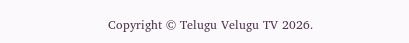Copyright © Telugu Velugu TV 2026.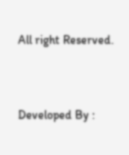All right Reserved.



Developed By :